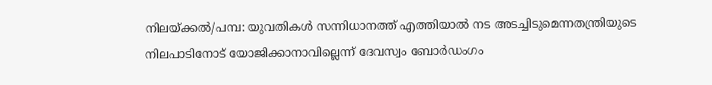നിലയ്ക്കൽ/പമ്പ: യുവതികൾ സന്നിധാനത്ത് എത്തിയാൽ നട അടച്ചിടുമെന്നതന്ത്രിയുടെ നിലപാടിനോട് യോജിക്കാനാവില്ലെന്ന് ദേവസ്വം ബോർഡംഗം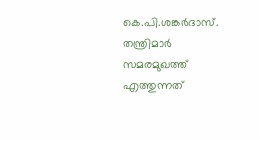കെ.പി.ശങ്കർദാസ്. തന്ത്രിമാർ സമരമുഖത്ത് എത്തുന്നത്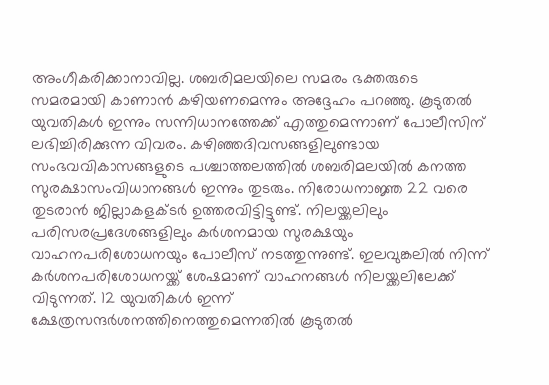അംഗീകരിക്കാനാവില്ല. ശബരിമലയിലെ സമരം ഭക്തരുടെ സമരമായി കാണാൻ കഴിയണമെന്നും അദ്ദേഹം പറഞ്ഞു. കൂടുതൽ യുവതികൾ ഇന്നും സന്നിധാനത്തേക്ക് എത്തുമെന്നാണ് പോലീസിന് ലഭിച്ചിരിക്കുന്ന വിവരം. കഴിഞ്ഞദിവസങ്ങളിലുണ്ടായ സംഭവവികാസങ്ങളുടെ പശ്ചാത്തലത്തിൽ ശബരിമലയിൽ കനത്ത സുരക്ഷാസംവിധാനങ്ങൾ ഇന്നും തുടരും. നിരോധനാജ്ഞ 22 വരെ തുടരാൻ ജില്ലാകളക്ടർ ഉത്തരവിട്ടിട്ടുണ്ട്. നിലയ്ക്കലിലും പരിസരപ്രദേശങ്ങളിലും കർശനമായ സുരക്ഷയും വാഹനപരിശോധനയും പോലീസ് നടത്തുന്നുണ്ട്. ഇലവുങ്കലിൽ നിന്ന് കർശനപരിശോധനയ്ക്ക് ശേഷമാണ് വാഹനങ്ങൾ നിലയ്ക്കലിലേക്ക് വിടുന്നത്. 12 യുവതികൾ ഇന്ന് ക്ഷേത്രസന്ദർശനത്തിനെത്തുമെന്നതിൽ കൂടുതൽ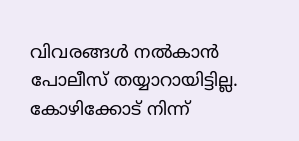വിവരങ്ങൾ നൽകാൻ പോലീസ് തയ്യാറായിട്ടില്ല. കോഴിക്കോട് നിന്ന്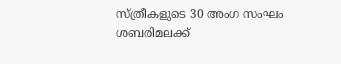സ്ത്രീകളുടെ 30 അംഗ സംഘം ശബരിമലക്ക്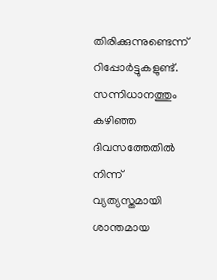തിരിക്കുന്നുണ്ടെന്ന് റിപ്പോർട്ടുകളുണ്ട്. സന്നിധാനത്തും കഴിഞ്ഞ ദിവസത്തേതിൽ നിന്ന് വ്യത്യസ്തമായി ശാന്തമായ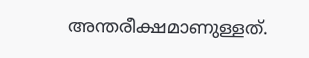അന്തരീക്ഷമാണുള്ളത്.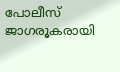പോലീസ് ജാഗരൂകരായി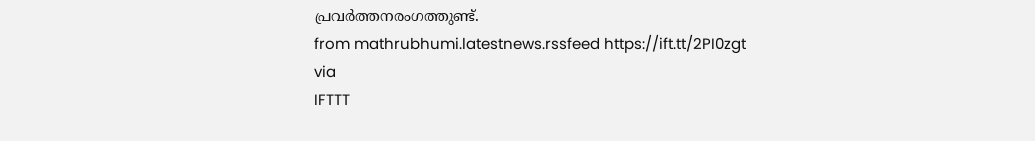പ്രവർത്തനരംഗത്തുണ്ട്.
from mathrubhumi.latestnews.rssfeed https://ift.tt/2PI0zgt
via
IFTTT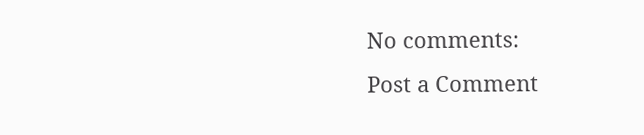No comments:
Post a Comment